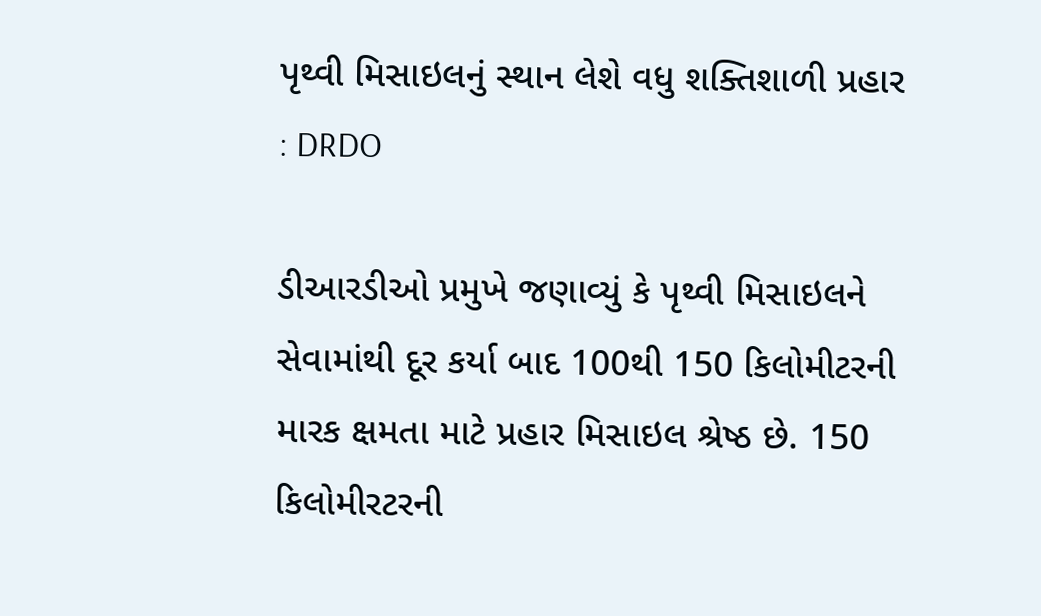પૃથ્વી મિસાઇલનું સ્થાન લેશે વધુ શક્તિશાળી પ્રહાર : DRDO

ડીઆરડીઓ પ્રમુખે જણાવ્યું કે પૃથ્વી મિસાઇલને સેવામાંથી દૂર કર્યા બાદ 100થી 150 કિલોમીટરની મારક ક્ષમતા માટે પ્રહાર મિસાઇલ શ્રેષ્ઠ છે. 150 કિલોમીરટરની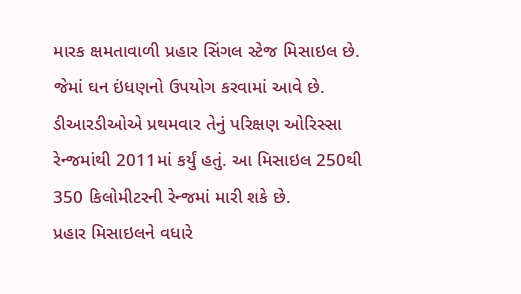મારક ક્ષમતાવાળી પ્રહાર સિંગલ સ્ટેજ મિસાઇલ છે. જેમાં ઘન ઇંધણનો ઉપયોગ કરવામાં આવે છે. ડીઆરડીઓએ પ્રથમવાર તેનું પરિક્ષણ ઓરિસ્સા રેન્જમાંથી 2011માં કર્યું હતું. આ મિસાઇલ 250થી 350 કિલોમીટરની રેન્જમાં મારી શકે છે.
પ્રહાર મિસાઇલને વધારે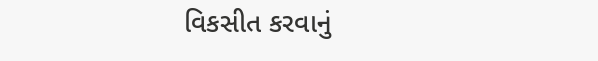વિકસીત કરવાનું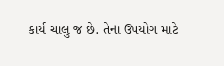કાર્ય ચાલુ જ છે. તેના ઉપયોગ માટે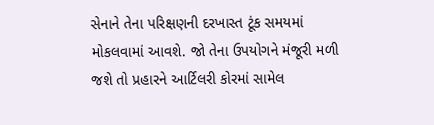સેનાને તેના પરિક્ષણની દરખાસ્ત ટૂંક સમયમાં મોકલવામાં આવશે. જો તેના ઉપયોગને મંજૂરી મળી જશે તો પ્રહારને આર્ટિલરી કોરમાં સામેલ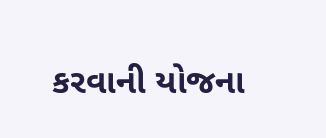કરવાની યોજના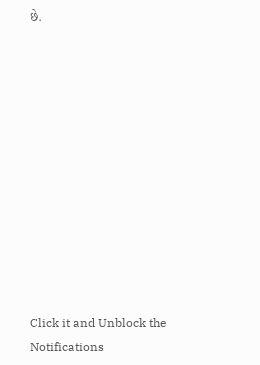છે.












Click it and Unblock the Notifications